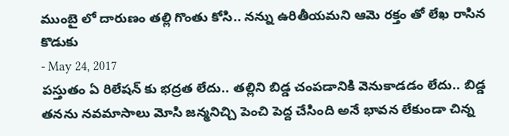ముంబై లో దారుణం తల్లి గొంతు కోసి.. నన్ను ఉరితీయమని ఆమె రక్తం తో లేఖ రాసిన కొడుకు
- May 24, 2017
పస్తుతం ఏ రిలేషన్ కు భద్రత లేదు.. తల్లిని బిడ్డ చంపడానికి వెనుకాడడం లేదు.. బిడ్డ తనను నవమాసాలు మోసి జన్మనిచ్చి పెంచి పెద్ద చేసింది అనే భావన లేకుండా చిన్న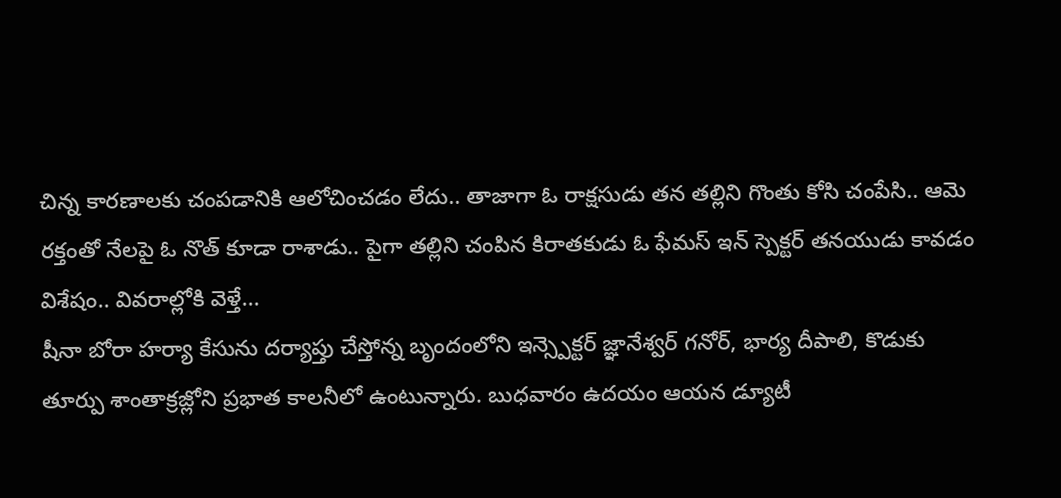చిన్న కారణాలకు చంపడానికి ఆలోచించడం లేదు.. తాజాగా ఓ రాక్షసుడు తన తల్లిని గొంతు కోసి చంపేసి.. ఆమె రక్తంతో నేలపై ఓ నొత్ కూడా రాశాడు.. పైగా తల్లిని చంపిన కిరాతకుడు ఓ ఫేమస్ ఇన్ స్పెక్టర్ తనయుడు కావడం విశేషం.. వివరాల్లోకి వెళ్తే...
షీనా బోరా హర్యా కేసును దర్యాప్తు చేస్తోన్న బృందంలోని ఇన్స్పెక్టర్ జ్ఞానేశ్వర్ గనోర్, భార్య దీపాలి, కొడుకు తూర్పు శాంతాక్రజ్లోని ప్రభాత కాలనీలో ఉంటున్నారు. బుధవారం ఉదయం ఆయన డ్యూటీ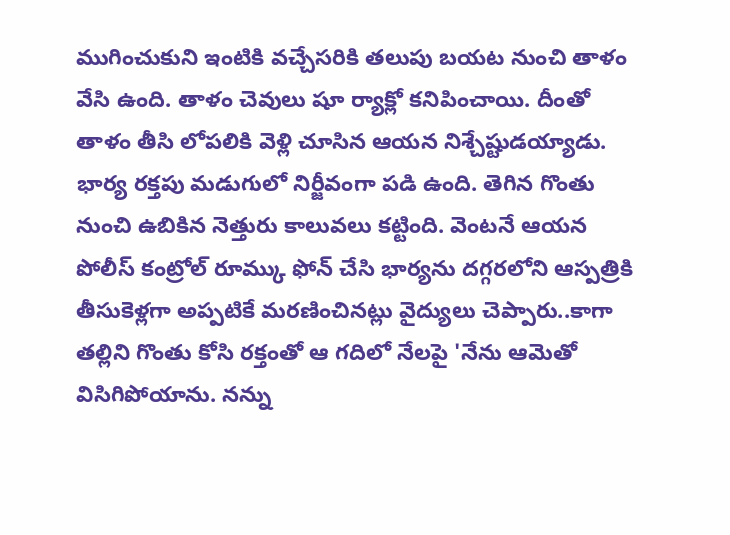ముగించుకుని ఇంటికి వచ్చేసరికి తలుపు బయట నుంచి తాళం వేసి ఉంది. తాళం చెవులు షూ ర్యాక్లో కనిపించాయి. దీంతో తాళం తీసి లోపలికి వెళ్లి చూసిన ఆయన నిశ్చేష్టుడయ్యాడు. భార్య రక్తపు మడుగులో నిర్జీవంగా పడి ఉంది. తెగిన గొంతు నుంచి ఉబికిన నెత్తురు కాలువలు కట్టింది. వెంటనే ఆయన పోలీస్ కంట్రోల్ రూమ్కు ఫోన్ చేసి భార్యను దగ్గరలోని ఆస్పత్రికి తీసుకెళ్లగా అప్పటికే మరణించినట్లు వైద్యులు చెప్పారు..కాగా తల్లిని గొంతు కోసి రక్తంతో ఆ గదిలో నేలపై 'నేను ఆమెతో విసిగిపోయాను. నన్ను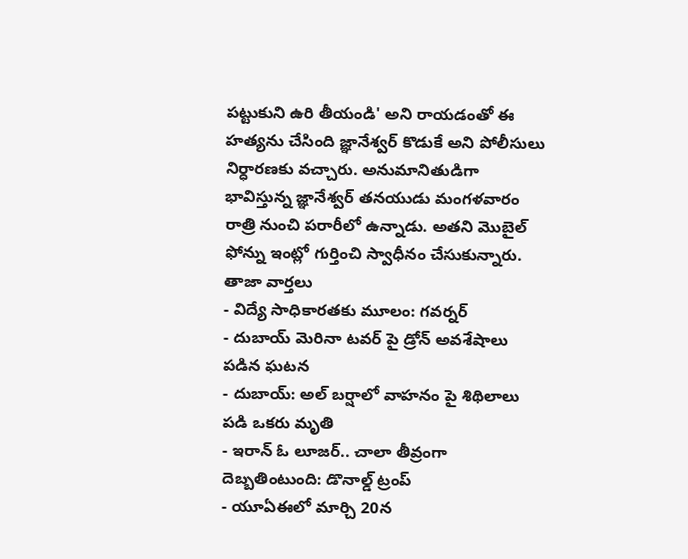పట్టుకుని ఉరి తీయండి' అని రాయడంతో ఈ హత్యను చేసింది జ్ఞానేశ్వర్ కొడుకే అని పోలీసులు నిర్ధారణకు వచ్చారు. అనుమానితుడిగా భావిస్తున్న జ్ఞానేశ్వర్ తనయుడు మంగళవారం రాత్రి నుంచి పరారీలో ఉన్నాడు. అతని మొబైల్ ఫోన్ను ఇంట్లో గుర్తించి స్వాధీనం చేసుకున్నారు.
తాజా వార్తలు
- విద్యే సాధికారతకు మూలం: గవర్నర్
- దుబాయ్ మెరినా టవర్ పై డ్రోన్ అవశేషాలు పడిన ఘటన
- దుబాయ్: అల్ బర్షాలో వాహనం పై శిథిలాలు పడి ఒకరు మృతి
- ఇరాన్ ఓ లూజర్.. చాలా తీవ్రంగా దెబ్బతింటుంది: డొనాల్డ్ ట్రంప్
- యూఏఈలో మార్చి 20న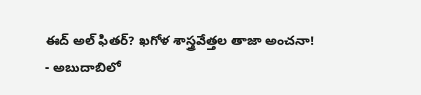ఈద్ అల్ ఫితర్? ఖగోళ శాస్త్రవేత్తల తాజా అంచనా!
- అబుదాబిలో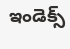ఇండెక్స్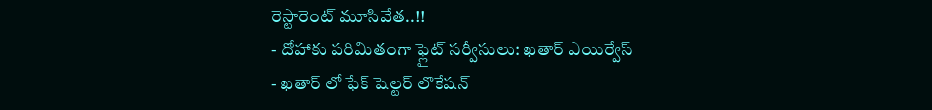రెస్టారెంట్ మూసివేత..!!
- దోహాకు పరిమితంగా ఫ్లైట్ సర్వీసులు: ఖతార్ ఎయిర్వేస్
- ఖతార్ లో ఫేక్ షెల్టర్ లొకేషన్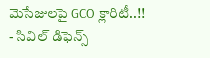మెసేజులపై GCO క్లారిటీ..!!
- సివిల్ డిఫెన్స్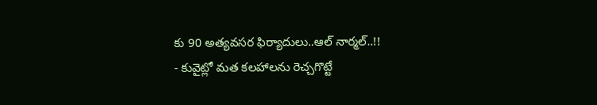కు 90 అత్యవసర ఫిర్యాదులు..ఆల్ నార్మల్..!!
- కువైట్లో మత కలహాలను రెచ్చగొట్టే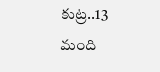కుట్ర..13 మంది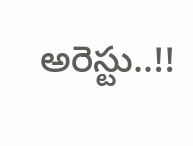అరెస్టు..!!